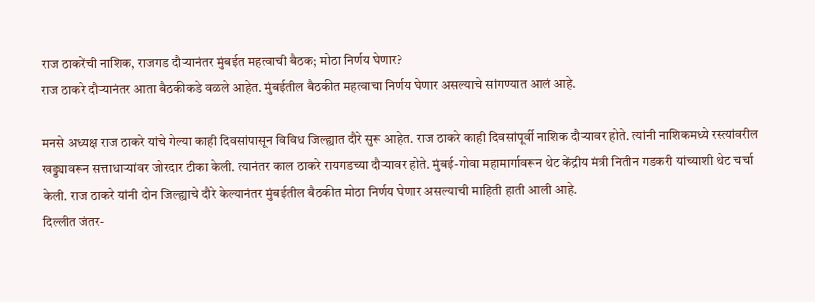राज ठाकरेंची नाशिक, राजगड दौऱ्यानंतर मुंबईत महत्वाची बैठक; मोठा निर्णय घेणार?
राज ठाकरे दौऱ्यानंतर आता बैठकीकडे वळले आहेत. मुंबईतील बैठकीत महत्वाचा निर्णय घेणार असल्याचे सांगण्यात आलं आहे.

मनसे अध्यक्ष राज ठाकरे यांचे गेल्या काही दिवसांपासून विविध जिल्ह्यात दौरे सुरू आहेत. राज ठाकरे काही दिवसांपूर्वी नाशिक दौऱ्यावर होते. त्यांनी नाशिकमध्ये रस्त्यांवरील खड्ड्यावरून सत्ताधाऱ्यांवर जोरदार टीका केली. त्यानंतर काल ठाकरे रायगडच्या दौऱ्यावर होते. मुंबई-गोवा महामार्गावरून थेट केंद्रीय मंत्री नितीन गडकरी यांच्याशी थेट चर्चा केली. राज ठाकरे यांनी दोन जिल्ह्याचे दौरे केल्यानंतर मुंबईतील बैठकीत मोठा निर्णय घेणार असल्याची माहिती हाती आली आहे.
दिल्लीत जंतर-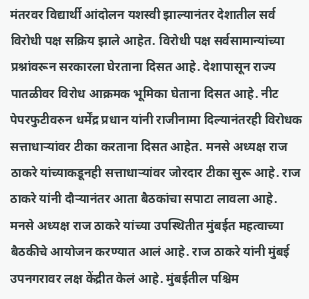मंतरवर विद्यार्थी आंदोलन यशस्वी झाल्यानंतर देशातील सर्व विरोधी पक्ष सक्रिय झाले आहेत. विरोधी पक्ष सर्वसामान्यांच्या प्रश्नांवरून सरकारला घेरताना दिसत आहे. देशापासून राज्य पातळीवर विरोध आक्रमक भूमिका घेताना दिसत आहे. नीट पेपरफुटीवरुन धर्मेंद्र प्रधान यांनी राजीनामा दिल्यानंतरही विरोधक सत्ताधाऱ्यांवर टीका करताना दिसत आहेत. मनसे अध्यक्ष राज ठाकरे यांच्याकडूनही सत्ताधाऱ्यांवर जोरदार टीका सुरू आहे. राज ठाकरे यांनी दौऱ्यानंतर आता बैठकांचा सपाटा लावला आहे.
मनसे अध्यक्ष राज ठाकरे यांच्या उपस्थितीत मुंबईत महत्वाच्या बैठकीचे आयोजन करण्यात आलं आहे. राज ठाकरे यांनी मुंबई उपनगरावर लक्ष केंद्रीत केलं आहे. मुंबईतील पश्चिम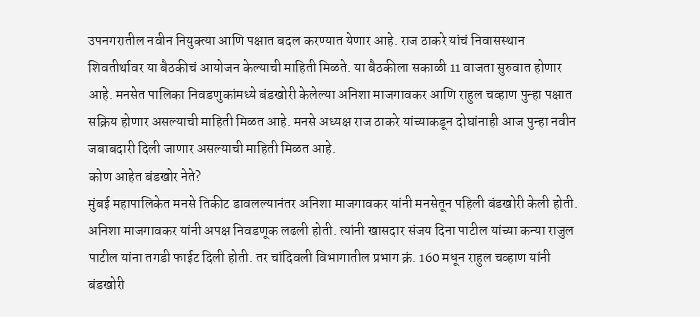उपनगरातील नवीन नियुक्त्या आणि पक्षात बदल करण्यात येणार आहे. राज ठाकरे यांचं निवासस्थान शिवतीर्थावर या बैठकीचं आयोजन केल्याची माहिती मिळते. या बैठकीला सकाळी 11 वाजता सुरुवात होणार आहे. मनसेत पालिका निवडणुकांमध्ये बंडखोरी केलेल्या अनिशा माजगावकर आणि राहुल चव्हाण पुन्हा पक्षात सक्रिय होणार असल्याची माहिती मिळत आहे. मनसे अध्यक्ष राज ठाकरे यांच्याकडून दोघांनाही आज पुन्हा नवीन जबाबदारी दिली जाणार असल्याची माहिती मिळत आहे.
कोण आहेत बंडखोर नेते?
मुंबई महापालिकेत मनसे तिकीट डावलल्यानंतर अनिशा माजगावकर यांनी मनसेतून पहिली बंडखोरी केली होती. अनिशा माजगावकर यांनी अपक्ष निवडणूक लढली होती. त्यांनी खासदार संजय दिना पाटील यांच्या कन्या राजुल पाटील यांना तगडी फाईट दिली होती. तर चांदिवली विभागातील प्रभाग क्रं. 160 मधून राहुल चव्हाण यांनी बंडखोरी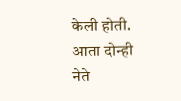केली होती. आता दोन्ही नेते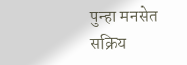पुन्हा मनसेत सक्रिय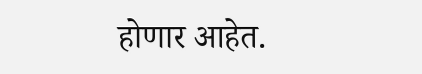होणार आहेत.